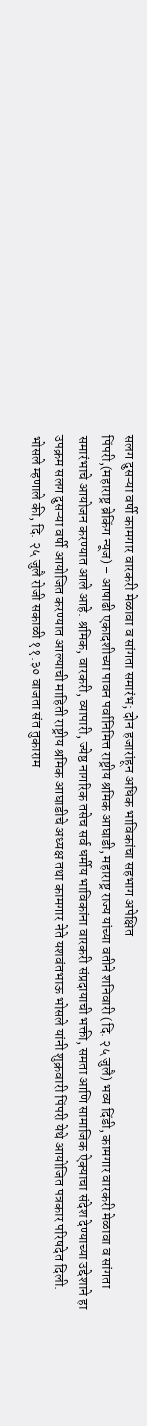सलग दुसऱ्या वर्षी कामगार वारकरी मेळावा व सांगता समारंभ; दोन हजारांहून अधिक भाविकांचा सहभाग अपेक्षित
पिंपरी,(महाराष्ट्र ब्रेकिंग न्यूज) – आषाढी एकादशीच्या पावन पर्वानिमित्त राष्ट्रीय श्रमिक आघाडी, महाराष्ट्र राज्य यांच्या वतीने शनिवारी (दि. २५ जुलै) भव्य दिंडी, कामगार वारकरी मेळावा व सांगता समारंभाचे आयोजन करण्यात आले आहे. श्रमिक, वारकरी, व्यापारी, ज्येष्ठ नागरिक तसेच सर्व धर्मीय भाविकांना वारकरी संप्रदायाची भक्ती, समता आणि सामाजिक ऐक्याचा संदेश देण्याच्या उद्देशाने हा उपक्रम सलग दुसऱ्या वर्षी आयोजित करण्यात आल्याची माहिती राष्ट्रीय श्रमिक आघाडीचे अध्यक्ष तथा कामगार नेते यशवंतभाऊ भोसले यांनी शुक्रवारी पिंपरी येथे आयोजित पत्रकार परिषदेत दिली.
भोसले म्हणाले की, दि. २५ जुलै रोजी सकाळी ११.३० वाजता संत तुकाराम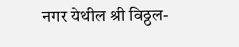नगर येथील श्री विठ्ठल-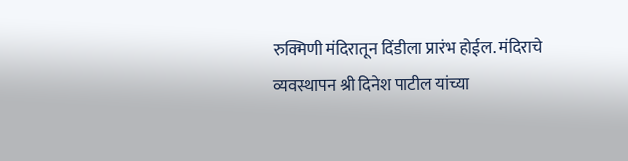रुक्मिणी मंदिरातून दिंडीला प्रारंभ होईल. मंदिराचे व्यवस्थापन श्री दिनेश पाटील यांच्या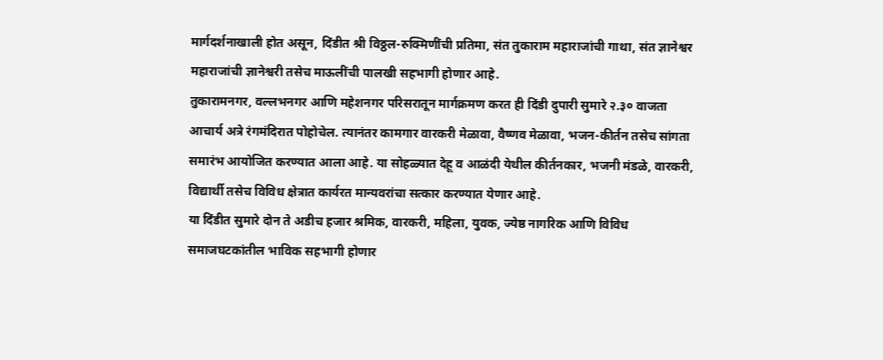मार्गदर्शनाखाली होत असून, दिंडीत श्री विठ्ठल-रुक्मिणींची प्रतिमा, संत तुकाराम महाराजांची गाथा, संत ज्ञानेश्वर महाराजांची ज्ञानेश्वरी तसेच माऊलींची पालखी सहभागी होणार आहे.
तुकारामनगर, वल्लभनगर आणि महेशनगर परिसरातून मार्गक्रमण करत ही दिंडी दुपारी सुमारे २.३० वाजता आचार्य अत्रे रंगमंदिरात पोहोचेल. त्यानंतर कामगार वारकरी मेळावा, वैष्णव मेळावा, भजन-कीर्तन तसेच सांगता समारंभ आयोजित करण्यात आला आहे. या सोहळ्यात देहू व आळंदी येथील कीर्तनकार, भजनी मंडळे, वारकरी, विद्यार्थी तसेच विविध क्षेत्रात कार्यरत मान्यवरांचा सत्कार करण्यात येणार आहे.
या दिंडीत सुमारे दोन ते अडीच हजार श्रमिक, वारकरी, महिला, युवक, ज्येष्ठ नागरिक आणि विविध समाजघटकांतील भाविक सहभागी होणार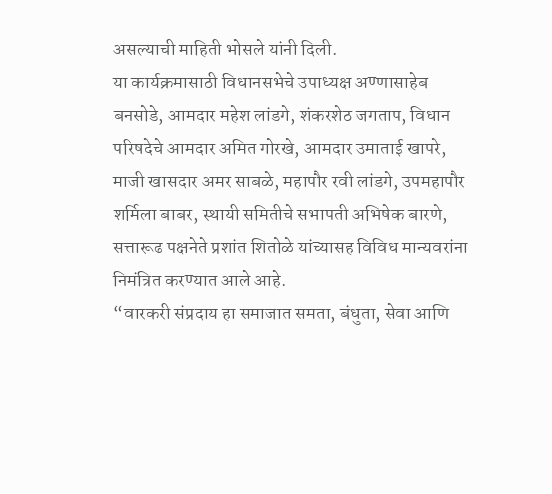असल्याची माहिती भोसले यांनी दिली.
या कार्यक्रमासाठी विधानसभेचे उपाध्यक्ष अण्णासाहेब बनसोडे, आमदार महेश लांडगे, शंकरशेठ जगताप, विधान परिषदेचे आमदार अमित गोरखे, आमदार उमाताई खापरे, माजी खासदार अमर साबळे, महापौर रवी लांडगे, उपमहापौर शर्मिला बाबर, स्थायी समितीचे सभापती अभिषेक बारणे, सत्तारूढ पक्षनेते प्रशांत शितोळे यांच्यासह विविध मान्यवरांना निमंत्रित करण्यात आले आहे.
“वारकरी संप्रदाय हा समाजात समता, बंधुता, सेवा आणि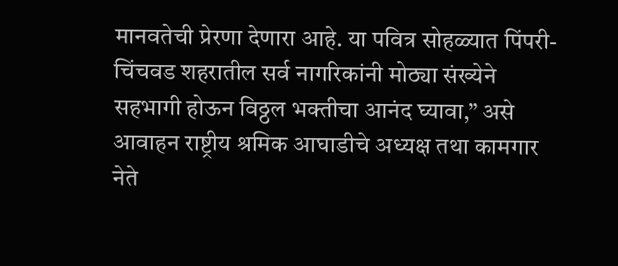मानवतेची प्रेरणा देणारा आहे. या पवित्र सोहळ्यात पिंपरी-चिंचवड शहरातील सर्व नागरिकांनी मोठ्या संख्येने सहभागी होऊन विठ्ठल भक्तीचा आनंद घ्यावा,” असे आवाहन राष्ट्रीय श्रमिक आघाडीचे अध्यक्ष तथा कामगार नेते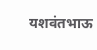यशवंतभाऊ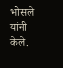भोसले यांनी केले.